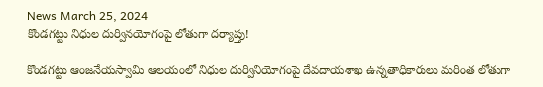News March 25, 2024
కొండగట్టు నిధుల దుర్వినయోగంపై లోతుగా దర్యాప్తు!

కొండగట్టు ఆంజనేయస్వామి ఆలయంలో నిధుల దుర్వినియోగంపై దేవదాయశాఖ ఉన్నతాధికారులు మరింత లోతుగా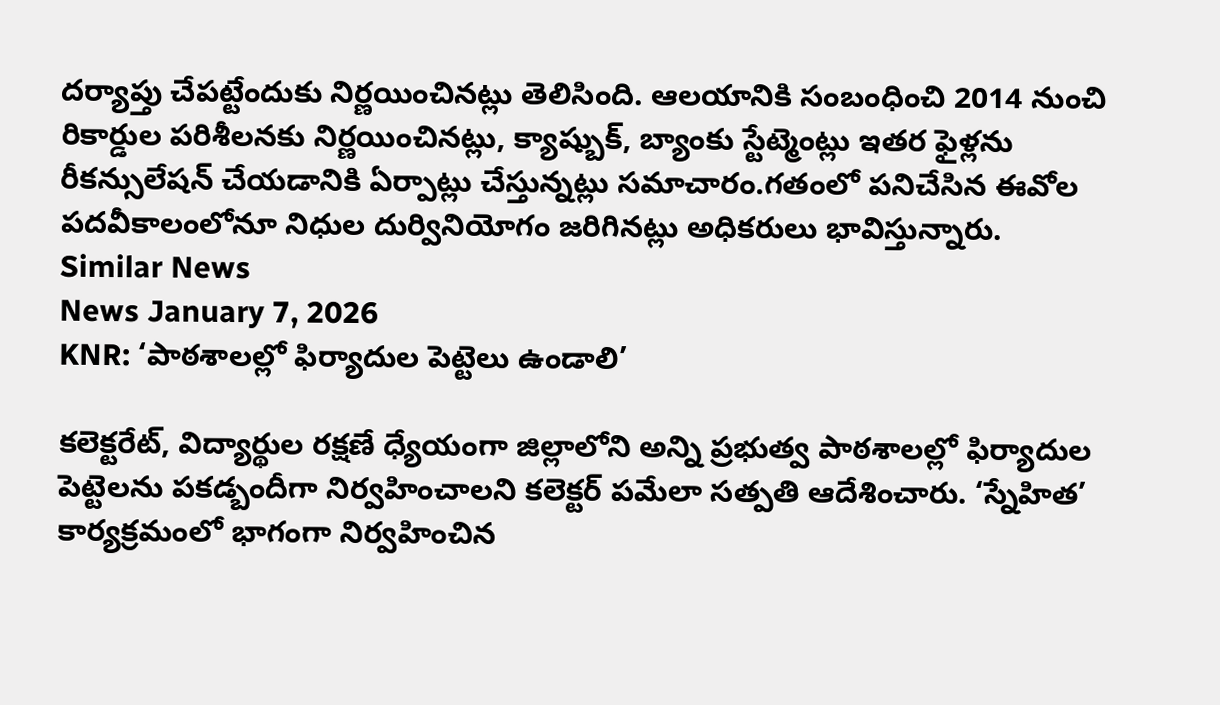దర్యాప్తు చేపట్టేందుకు నిర్ణయించినట్లు తెలిసింది. ఆలయానికి సంబంధించి 2014 నుంచి రికార్డుల పరిశీలనకు నిర్ణయించినట్లు, క్యాష్బుక్, బ్యాంకు స్టేట్మెంట్లు ఇతర ఫైళ్లను రీకన్సులేషన్ చేయడానికి ఏర్పాట్లు చేస్తున్నట్లు సమాచారం.గతంలో పనిచేసిన ఈవోల పదవీకాలంలోనూ నిధుల దుర్వినియోగం జరిగినట్లు అధికరులు భావిస్తున్నారు.
Similar News
News January 7, 2026
KNR: ‘పాఠశాలల్లో ఫిర్యాదుల పెట్టెలు ఉండాలి’

కలెక్టరేట్, విద్యార్థుల రక్షణే ధ్యేయంగా జిల్లాలోని అన్ని ప్రభుత్వ పాఠశాలల్లో ఫిర్యాదుల పెట్టెలను పకడ్బందీగా నిర్వహించాలని కలెక్టర్ పమేలా సత్పతి ఆదేశించారు. ‘స్నేహిత’ కార్యక్రమంలో భాగంగా నిర్వహించిన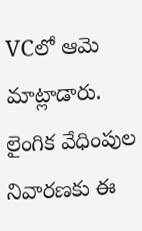VCలో ఆమె మాట్లాడారు. లైంగిక వేధింపుల నివారణకు ఈ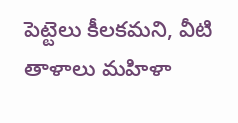పెట్టెలు కీలకమని, వీటి తాళాలు మహిళా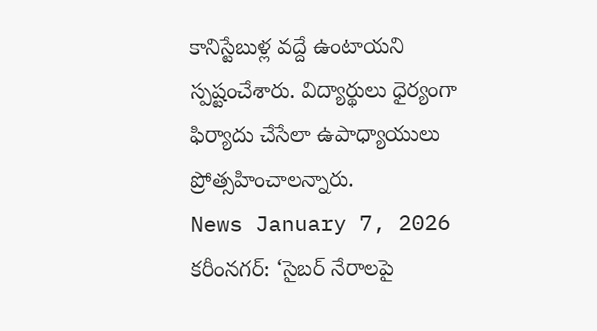కానిస్టేబుళ్ల వద్దే ఉంటాయని స్పష్టంచేశారు. విద్యార్థులు ధైర్యంగా ఫిర్యాదు చేసేలా ఉపాధ్యాయులు ప్రోత్సహించాలన్నారు.
News January 7, 2026
కరీంనగర్: ‘సైబర్ నేరాలపై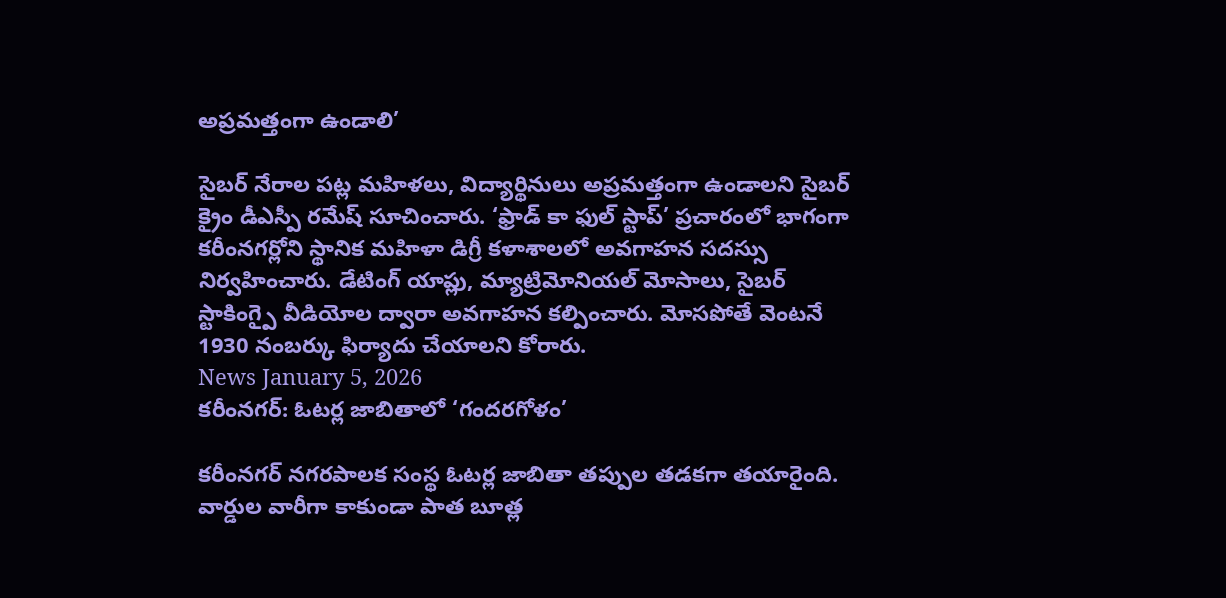అప్రమత్తంగా ఉండాలి’

సైబర్ నేరాల పట్ల మహిళలు, విద్యార్థినులు అప్రమత్తంగా ఉండాలని సైబర్ క్రైం డీఎస్పీ రమేష్ సూచించారు. ‘ఫ్రాడ్ కా ఫుల్ స్టాప్’ ప్రచారంలో భాగంగా కరీంనగర్లోని స్థానిక మహిళా డిగ్రీ కళాశాలలో అవగాహన సదస్సు నిర్వహించారు. డేటింగ్ యాప్లు, మ్యాట్రిమోనియల్ మోసాలు, సైబర్ స్టాకింగ్పై వీడియోల ద్వారా అవగాహన కల్పించారు. మోసపోతే వెంటనే 1930 నంబర్కు ఫిర్యాదు చేయాలని కోరారు.
News January 5, 2026
కరీంనగర్: ఓటర్ల జాబితాలో ‘గందరగోళం’

కరీంనగర్ నగరపాలక సంస్థ ఓటర్ల జాబితా తప్పుల తడకగా తయారైంది. వార్డుల వారీగా కాకుండా పాత బూత్ల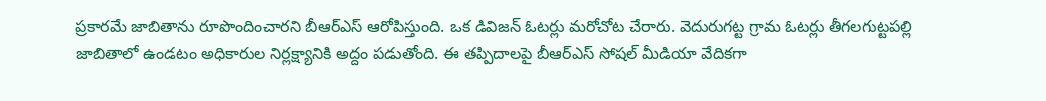ప్రకారమే జాబితాను రూపొందించారని బీఆర్ఎస్ ఆరోపిస్తుంది. ఒక డివిజన్ ఓటర్లు మరోచోట చేరారు. వెదురుగట్ట గ్రామ ఓటర్లు తీగలగుట్టపల్లి జాబితాలో ఉండటం అధికారుల నిర్లక్ష్యానికి అద్దం పడుతోంది. ఈ తప్పిదాలపై బీఆర్ఎస్ సోషల్ మీడియా వేదికగా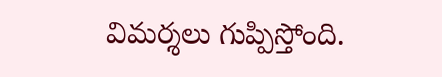విమర్శలు గుప్పిస్తోంది.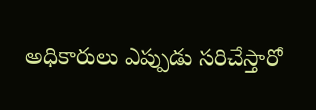అధికారులు ఎప్పుడు సరిచేస్తారో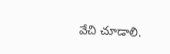వేచి చూడాలి.